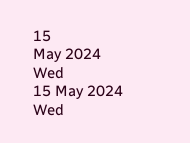15
May 2024
Wed
15 May 2024 Wed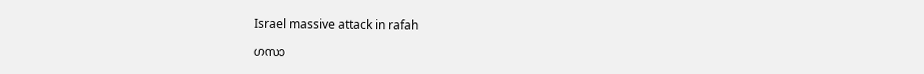Israel massive attack in rafah

ഗസാ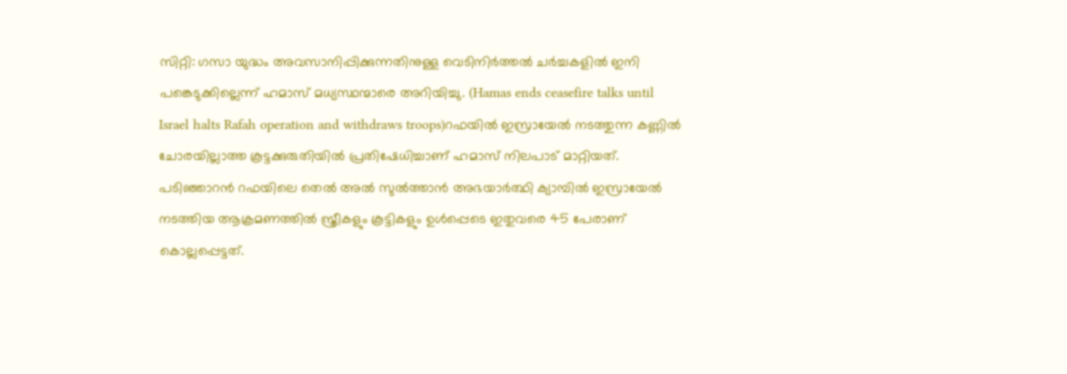സിറ്റി: ഗസാ യുദ്ധം അവസാനിപ്പിക്കുന്നതിനുള്ള വെടിനിര്‍ത്തല്‍ ചര്‍ച്ചകളില്‍ ഇനി പങ്കെടുക്കില്ലെന്ന് ഹമാസ് മധ്യസ്ഥന്മാരെ അറിയിച്ചു. (Hamas ends ceasefire talks until Israel halts Rafah operation and withdraws troops)റഫയില്‍ ഇസ്രായേല്‍ നടത്തുന്ന കണ്ണില്‍ ചോരയില്ലാത്ത കൂട്ടക്കുരുതിയില്‍ പ്രതിഷേധിച്ചാണ് ഹമാസ് നിലപാട് മാറ്റിയത്. പടിഞ്ഞാറന്‍ റഫയിലെ തെല്‍ അല്‍ സുല്‍ത്താന്‍ അഭയാര്‍ത്ഥി ക്യാമ്പില്‍ ഇസ്രായേല്‍ നടത്തിയ ആക്രമണത്തില്‍ സ്ത്രീകളും കൂട്ടികളും ഉള്‍പ്പെടെ ഇതുവരെ 45 പേരാണ് കൊല്ലപ്പെട്ടത്.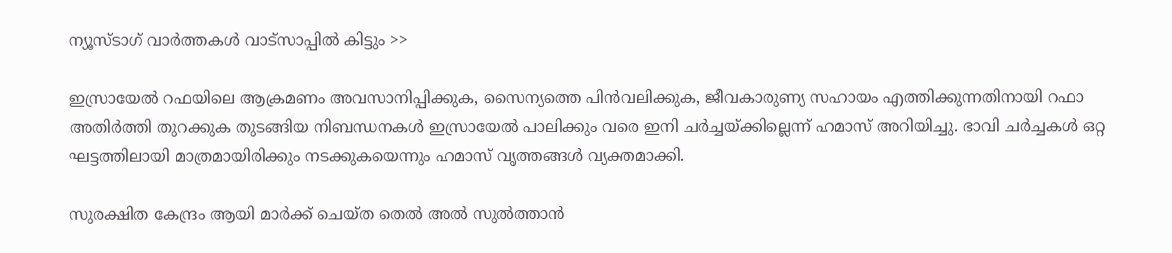ന്യൂസ്ടാഗ് വാര്‍ത്തകള്‍ വാട്‌സാപ്പില്‍ കിട്ടും >>

ഇസ്രായേല്‍ റഫയിലെ ആക്രമണം അവസാനിപ്പിക്കുക, സൈന്യത്തെ പിന്‍വലിക്കുക, ജീവകാരുണ്യ സഹായം എത്തിക്കുന്നതിനായി റഫാ അതിര്‍ത്തി തുറക്കുക തുടങ്ങിയ നിബന്ധനകള്‍ ഇസ്രായേല്‍ പാലിക്കും വരെ ഇനി ചര്‍ച്ചയ്ക്കില്ലെന്ന് ഹമാസ് അറിയിച്ചു. ഭാവി ചര്‍ച്ചകള്‍ ഒറ്റ ഘട്ടത്തിലായി മാത്രമായിരിക്കും നടക്കുകയെന്നും ഹമാസ് വൃത്തങ്ങള്‍ വ്യക്തമാക്കി.

സുരക്ഷിത കേന്ദ്രം ആയി മാര്‍ക്ക് ചെയ്ത തെല്‍ അല്‍ സുല്‍ത്താന്‍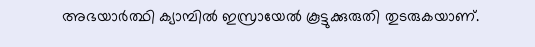അഭയാര്‍ത്ഥി ക്യാമ്പില്‍ ഇസ്രായേല്‍ കൂട്ടുക്കുരുതി തുടരുകയാണ്.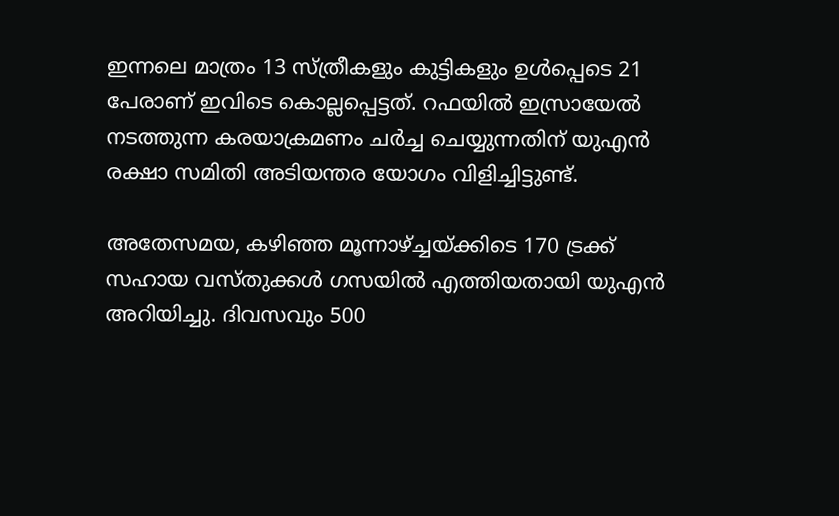ഇന്നലെ മാത്രം 13 സ്ത്രീകളും കുട്ടികളും ഉള്‍പ്പെടെ 21 പേരാണ് ഇവിടെ കൊല്ലപ്പെട്ടത്. റഫയില്‍ ഇസ്രായേല്‍ നടത്തുന്ന കരയാക്രമണം ചര്‍ച്ച ചെയ്യുന്നതിന് യുഎന്‍ രക്ഷാ സമിതി അടിയന്തര യോഗം വിളിച്ചിട്ടുണ്ട്.

അതേസമയ, കഴിഞ്ഞ മൂന്നാഴ്ച്ചയ്ക്കിടെ 170 ട്രക്ക് സഹായ വസ്തുക്കള്‍ ഗസയില്‍ എത്തിയതായി യുഎന്‍ അറിയിച്ചു. ദിവസവും 500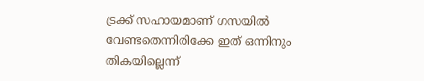ട്രക്ക് സഹായമാണ് ഗസയില്‍ വേണ്ടതെന്നിരിക്കേ ഇത് ഒന്നിനും തികയില്ലെന്ന്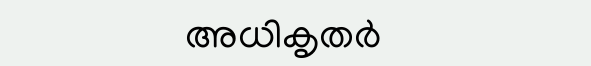അധികൃതര്‍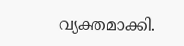വ്യക്തമാക്കി.